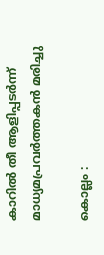കാറിൽ തീ ആളിപ്പടർന്ന് മാധ്യമപ്രവർത്തകൻ മരിച്ചു

കൊല്ലം :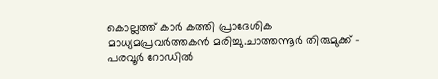കൊല്ലത്ത് കാർ കത്തി പ്രാദേശിക മാധ്യമപ്രവർത്തകൻ മരിച്ചു.ചാത്തന്നൂർ തിരുമുക്ക് – പരവൂർ റോഡിൽ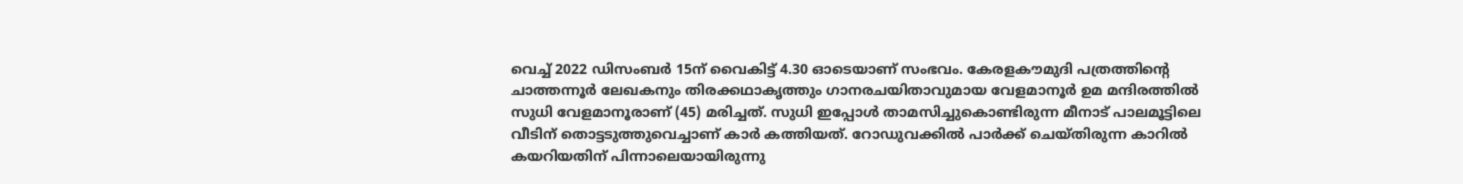വെച്ച് 2022 ഡിസംബർ 15ന് വൈകിട്ട് 4.30 ഓടെയാണ് സംഭവം. കേരളകൗമുദി പത്രത്തിന്റെ ചാത്തന്നൂർ ലേഖകനും തിരക്കഥാകൃത്തും ഗാനരചയിതാവുമായ വേളമാനൂർ ഉമ മന്ദിരത്തിൽ സുധി വേളമാനൂരാണ് (45) മരിച്ചത്. സുധി ഇപ്പോൾ താമസിച്ചുകൊണ്ടിരുന്ന മീനാട് പാലമൂട്ടിലെ വീടിന് തൊട്ടടുത്തുവെച്ചാണ് കാർ കത്തിയത്. റോഡുവക്കിൽ പാർക്ക് ചെയ്തിരുന്ന കാറിൽ കയറിയതിന് പിന്നാലെയായിരുന്നു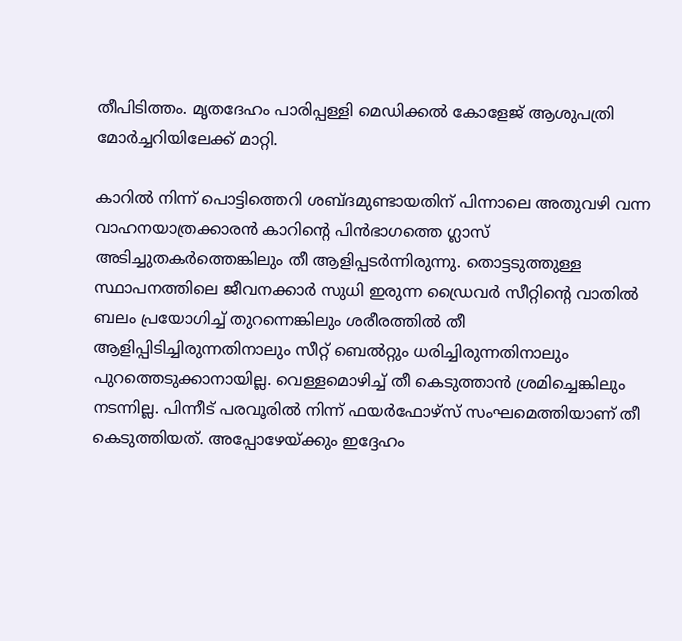തീപിടിത്തം. മൃതദേഹം പാരിപ്പള്ളി മെഡിക്കൽ കോളേജ് ആശുപത്രി മോർച്ചറിയിലേക്ക് മാറ്റി.

കാറിൽ നിന്ന് പൊട്ടിത്തെറി ശബ്ദമുണ്ടായതിന് പിന്നാലെ അതുവഴി വന്ന വാഹനയാത്രക്കാരൻ കാറിന്റെ പിൻഭാഗത്തെ ഗ്ലാസ് അടിച്ചുതകർത്തെങ്കിലും തീ ആളിപ്പടർന്നിരുന്നു. തൊട്ടടുത്തുള്ള സ്ഥാപനത്തിലെ ജീവനക്കാർ സുധി ഇരുന്ന ഡ്രൈവർ സീറ്റിന്റെ വാതിൽ ബലം പ്രയോഗിച്ച് തുറന്നെങ്കിലും ശരീരത്തിൽ തീ ആളിപ്പിടിച്ചിരുന്നതിനാലും സീറ്റ് ബെൽറ്റും ധരിച്ചിരുന്നതിനാലും പുറത്തെടുക്കാനായില്ല. വെള്ളമൊഴിച്ച് തീ കെടുത്താൻ ശ്രമിച്ചെങ്കിലും നടന്നില്ല. പിന്നീട് പരവൂരിൽ നിന്ന് ഫയർഫോഴ്സ് സംഘമെത്തിയാണ് തീ കെടുത്തിയത്. അപ്പോഴേയ്ക്കും ഇദ്ദേഹം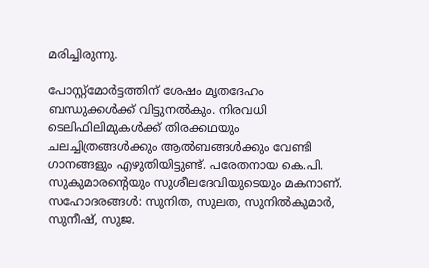മരിച്ചിരുന്നു.

പോസ്റ്റ്മോർട്ടത്തിന് ശേഷം മൃതദേഹം ബന്ധുക്കൾക്ക് വിട്ടുനൽകും. നിരവധി ടെലിഫിലിമുകൾക്ക് തിരക്കഥയും ചലച്ചിത്രങ്ങൾക്കും ആൽബങ്ങൾക്കും വേണ്ടി ഗാനങ്ങളും എഴുതിയിട്ടുണ്ട്. പരേതനായ കെ.പി. സുകുമാരന്റെയും സുശീലദേവിയുടെയും മകനാണ്. സഹോദരങ്ങൾ: സുനിത, സുലത, സുനിൽകുമാർ, സുനീഷ്, സുജ.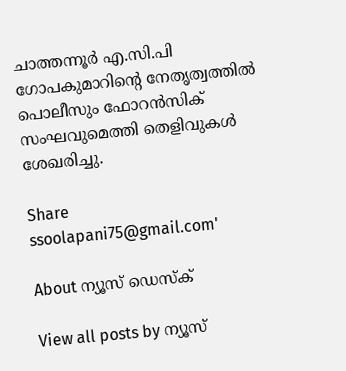ചാത്തന്നൂർ എ.സി.പി ഗോപകുമാറിന്റെ നേതൃത്വത്തിൽ പൊലീസും ഫോറൻസിക് സംഘവുമെത്തി തെളിവുകൾ ശേഖരിച്ചു.

Share
ssoolapani75@gmail.com'

About ന്യൂസ് ഡെസ്ക്

View all posts by ന്യൂസ്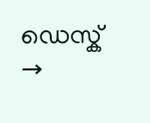ഡെസ്ക് →